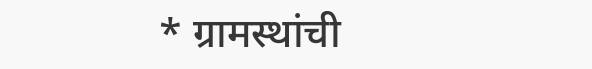* ग्रामस्थांची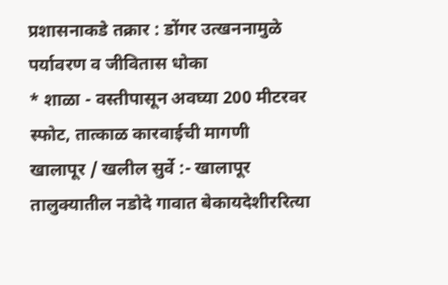प्रशासनाकडे तक्रार : डोंगर उत्खननामुळे पर्यावरण व जीवितास धोका
* शाळा - वस्तीपासून अवघ्या 200 मीटरवर स्फोट, तात्काळ कारवाईची मागणी
खालापूर / खलील सुर्वे :- खालापूर तालुक्यातील नडोदे गावात बेकायदेशीररित्या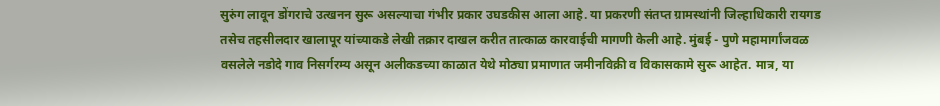सुरुंग लावून डोंगराचे उत्खनन सुरू असल्याचा गंभीर प्रकार उघडकीस आला आहे. या प्रकरणी संतप्त ग्रामस्थांनी जिल्हाधिकारी रायगड तसेच तहसीलदार खालापूर यांच्याकडे लेखी तक्रार दाखल करीत तात्काळ कारवाईची मागणी केली आहे. मुंबई - पुणे महामार्गांजवळ वसलेले नडोदे गाव निसर्गरम्य असून अलीकडच्या काळात येथे मोठ्या प्रमाणात जमीनविक्री व विकासकामे सुरू आहेत. मात्र, या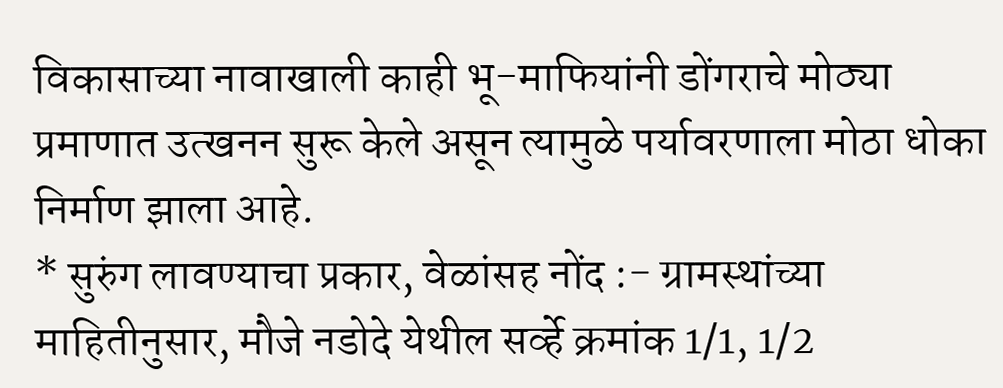विकासाच्या नावाखाली काही भू-माफियांनी डोंगराचे मोठ्या प्रमाणात उत्खनन सुरू केले असून त्यामुळे पर्यावरणाला मोठा धोका निर्माण झाला आहे.
* सुरुंग लावण्याचा प्रकार, वेळांसह नोंद :- ग्रामस्थांच्या माहितीनुसार, मौजे नडोदे येथील सर्व्हे क्रमांक 1/1, 1/2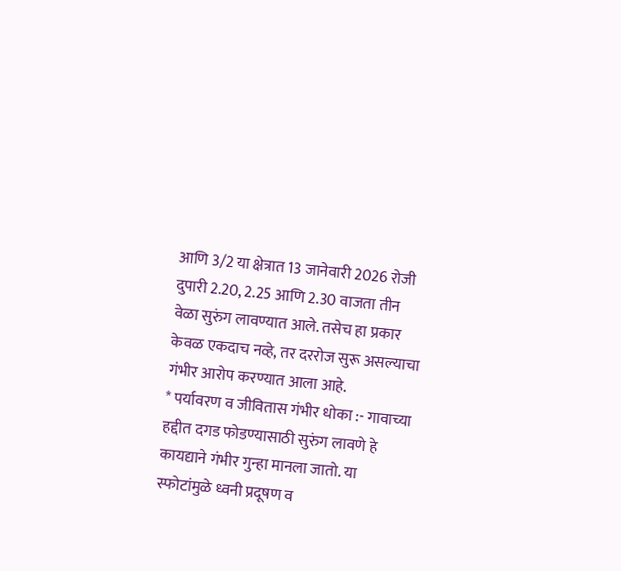आणि 3/2 या क्षेत्रात 13 जानेवारी 2026 रोजी दुपारी 2.20, 2.25 आणि 2.30 वाजता तीन वेळा सुरुंग लावण्यात आले. तसेच हा प्रकार केवळ एकदाच नव्हे, तर दररोज सुरू असल्याचा गंभीर आरोप करण्यात आला आहे.
* पर्यावरण व जीवितास गंभीर धोका :- गावाच्या हद्दीत दगड फोडण्यासाठी सुरुंग लावणे हे कायद्याने गंभीर गुन्हा मानला जातो. या स्फोटांमुळे ध्वनी प्रदूषण व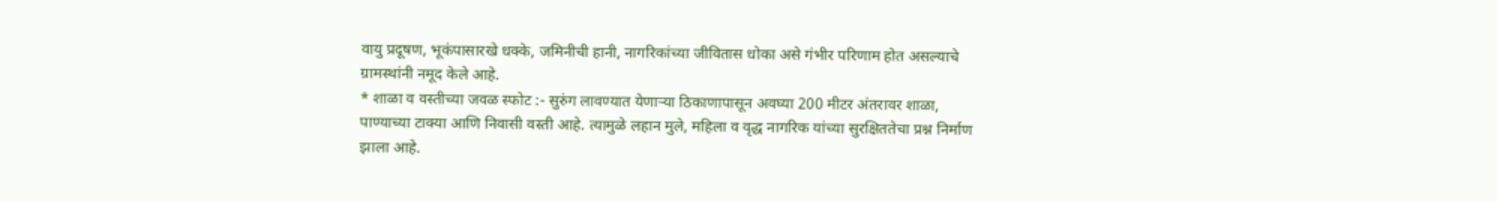वायु प्रदूषण, भूकंपासारखे धक्के, जमिनीची हानी, नागरिकांच्या जीवितास धोका असे गंभीर परिणाम होत असल्याचे ग्रामस्थांनी नमूद केले आहे.
* शाळा व वस्तीच्या जवळ स्फोट :- सुरुंग लावण्यात येणाऱ्या ठिकाणापासून अवघ्या 200 मीटर अंतरावर शाळा, पाण्याच्या टाक्या आणि निवासी वस्ती आहे. त्यामुळे लहान मुले, महिला व वृद्ध नागरिक यांच्या सुरक्षिततेचा प्रश्न निर्माण झाला आहे.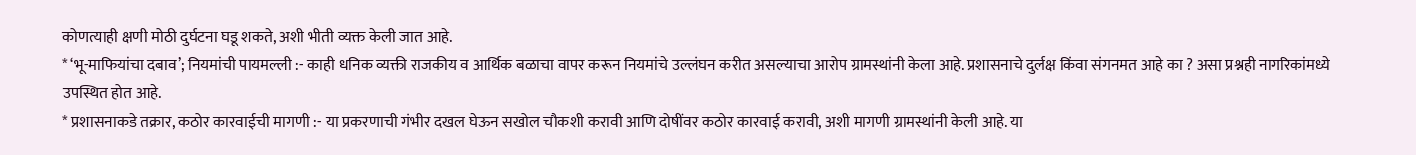कोणत्याही क्षणी मोठी दुर्घटना घडू शकते, अशी भीती व्यक्त केली जात आहे.
* ‘भू-माफियांचा दबाव’; नियमांची पायमल्ली :- काही धनिक व्यक्ती राजकीय व आर्थिक बळाचा वापर करून नियमांचे उल्लंघन करीत असल्याचा आरोप ग्रामस्थांनी केला आहे. प्रशासनाचे दुर्लक्ष किंवा संगनमत आहे का ? असा प्रश्नही नागरिकांमध्ये उपस्थित होत आहे.
* प्रशासनाकडे तक्रार, कठोर कारवाईची मागणी :- या प्रकरणाची गंभीर दखल घेऊन सखोल चौकशी करावी आणि दोषींवर कठोर कारवाई करावी, अशी मागणी ग्रामस्थांनी केली आहे. या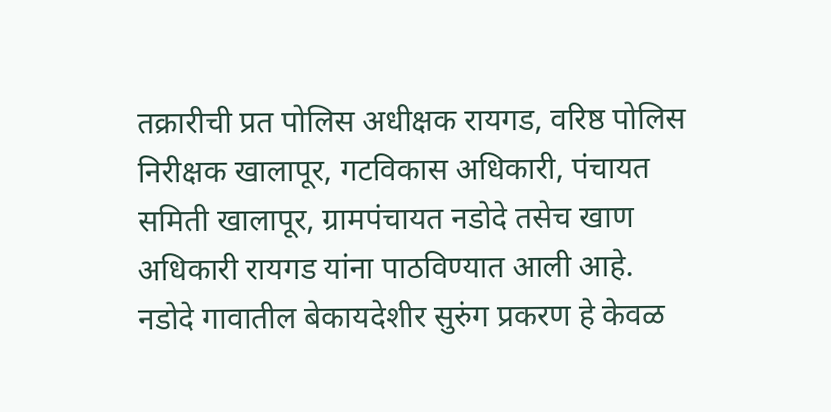तक्रारीची प्रत पोलिस अधीक्षक रायगड, वरिष्ठ पोलिस निरीक्षक खालापूर, गटविकास अधिकारी, पंचायत समिती खालापूर, ग्रामपंचायत नडोदे तसेच खाण अधिकारी रायगड यांना पाठविण्यात आली आहे.
नडोदे गावातील बेकायदेशीर सुरुंग प्रकरण हे केवळ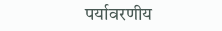पर्यावरणीय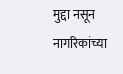मुद्दा नसून नागरिकांच्या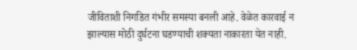जीविताशी निगडित गंभीर समस्या बनली आहे. वेळेत कारवाई न झाल्यास मोठी दुर्घटना घडण्याची शक्यता नाकारता येत नाही.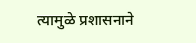त्यामुळे प्रशासनाने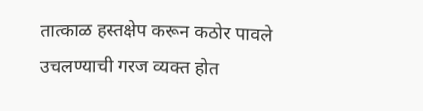तात्काळ हस्तक्षेप करून कठोर पावले उचलण्याची गरज व्यक्त होत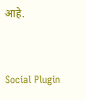आहे.


Social Plugin